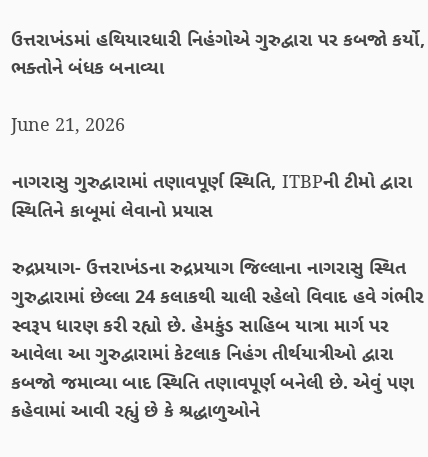ઉત્તરાખંડમાં હથિયારધારી નિહંગોએ ગુરુદ્વારા પર કબજો કર્યો, ભક્તોને બંધક બનાવ્યા

June 21, 2026

નાગરાસુ ગુરુદ્વારામાં તણાવપૂર્ણ સ્થિતિ, ITBPની ટીમો દ્વારા સ્થિતિને કાબૂમાં લેવાનો પ્રયાસ

રુદ્રપ્રયાગ- ઉત્તરાખંડના રુદ્રપ્રયાગ જિલ્લાના નાગરાસુ સ્થિત ગુરુદ્વારામાં છેલ્લા 24 કલાકથી ચાલી રહેલો વિવાદ હવે ગંભીર સ્વરૂપ ધારણ કરી રહ્યો છે. હેમકુંડ સાહિબ યાત્રા માર્ગ પર આવેલા આ ગુરુદ્વારામાં કેટલાક નિહંગ તીર્થયાત્રીઓ દ્વારા કબજો જમાવ્યા બાદ સ્થિતિ તણાવપૂર્ણ બનેલી છે. એવું પણ કહેવામાં આવી રહ્યું છે કે શ્રદ્ધાળુઓને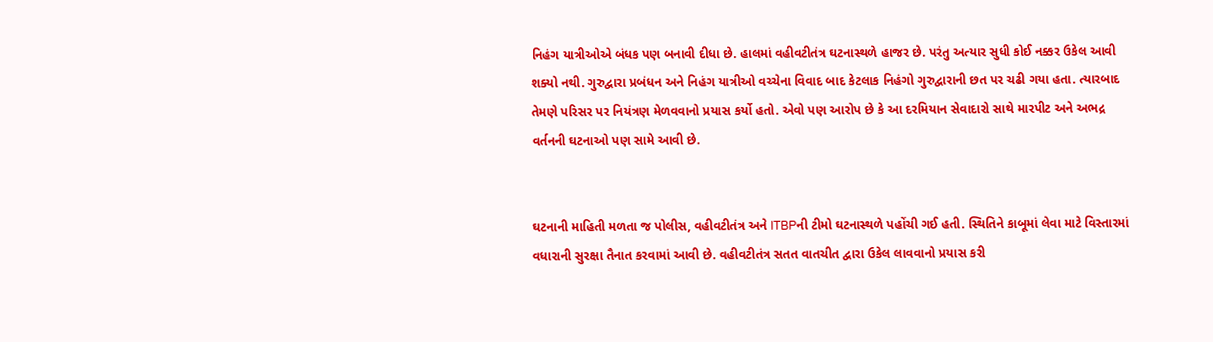નિહંગ યાત્રીઓએ બંધક પણ બનાવી દીધા છે. હાલમાં વહીવટીતંત્ર ઘટનાસ્થળે હાજર છે. પરંતુ અત્યાર સુધી કોઈ નક્કર ઉકેલ આવી શક્યો નથી. ગુરુદ્વારા પ્રબંધન અને નિહંગ યાત્રીઓ વચ્ચેના વિવાદ બાદ કેટલાક નિહંગો ગુરુદ્વારાની છત પર ચઢી ગયા હતા. ત્યારબાદ તેમણે પરિસર પર નિયંત્રણ મેળવવાનો પ્રયાસ કર્યો હતો. એવો પણ આરોપ છે કે આ દરમિયાન સેવાદારો સાથે મારપીટ અને અભદ્ર વર્તનની ઘટનાઓ પણ સામે આવી છે.


ઘટનાની માહિતી મળતા જ પોલીસ, વહીવટીતંત્ર અને ITBPની ટીમો ઘટનાસ્થળે પહોંચી ગઈ હતી. સ્થિતિને કાબૂમાં લેવા માટે વિસ્તારમાં વધારાની સુરક્ષા તૈનાત કરવામાં આવી છે. વહીવટીતંત્ર સતત વાતચીત દ્વારા ઉકેલ લાવવાનો પ્રયાસ કરી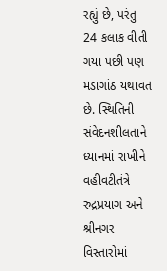રહ્યું છે, પરંતુ 24 કલાક વીતી ગયા પછી પણ મડાગાંઠ યથાવત છે. સ્થિતિની સંવેદનશીલતાને ધ્યાનમાં રાખીને વહીવટીતંત્રે રુદ્રપ્રયાગ અને શ્રીનગર વિસ્તારોમાં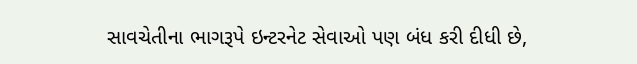સાવચેતીના ભાગરૂપે ઇન્ટરનેટ સેવાઓ પણ બંધ કરી દીધી છે,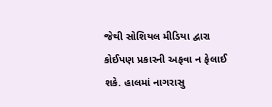જેથી સોશિયલ મીડિયા દ્વારા કોઈપણ પ્રકારની અફવા ન ફેલાઈ શકે. હાલમાં નાગરાસુ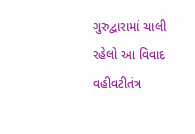ગુરુદ્વારામાં ચાલી રહેલો આ વિવાદ વહીવટીતંત્ર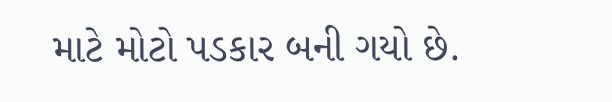માટે મોટો પડકાર બની ગયો છે.